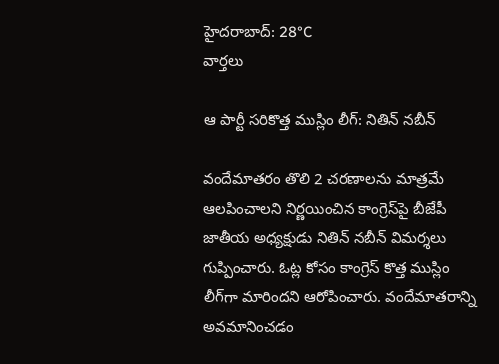హైదరాబాద్: 28°C
వార్తలు

ఆ పార్టీ సరికొత్త ముస్లిం లీగ్‌: నితిన్‌ నబీన్‌

వందేమాతరం తొలి 2 చరణాలను మాత్రమే ఆలపించాలని నిర్ణయించిన కాంగ్రెస్‌పై బీజేపీ జాతీయ అధ్యక్షుడు నితిన్ నబీన్ విమర్శలు గుప్పించారు. ఓట్ల కోసం కాంగ్రెస్‌ కొత్త ముస్లిం లీగ్‌గా మారిందని ఆరోపించారు. వందేమాతరాన్ని అవమానించడం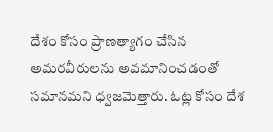దేశం కోసం ప్రాణత్యాగం చేసిన అమరవీరులను అవమానించడంతో సమానమని ధ్వజమెత్తారు. ఓట్ల కోసం దేశ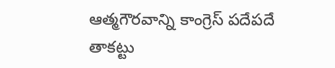ఆత్మగౌరవాన్ని కాంగ్రెస్ పదేపదే తాకట్టు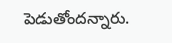పెడుతోందన్నారు.